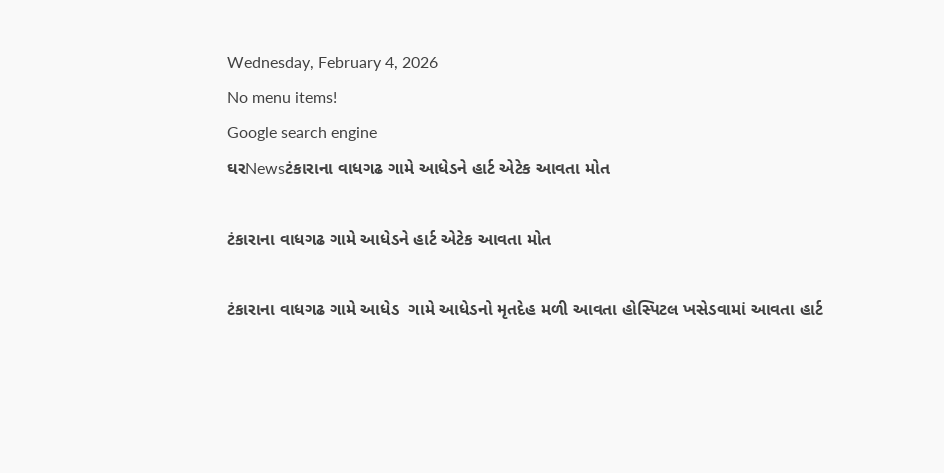Wednesday, February 4, 2026
No menu items!
Google search engine
ઘરNewsટંકારાના વાધગઢ ગામે આધેડને હાર્ટ એટેક આવતા મોત

ટંકારાના વાધગઢ ગામે આધેડને હાર્ટ એટેક આવતા મોત

ટંકારાના વાધગઢ ગામે આધેડ  ગામે આધેડનો મૃતદેહ મળી આવતા હોસ્પિટલ ખસેડવામાં આવતા હાર્ટ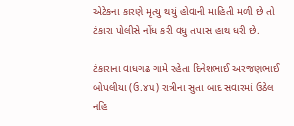એટેકના કારણે મૃત્યુ થયું હોવાની માહિતી મળી છે તો ટંકારા પોલીસે નોંધ કરી વધુ તપાસ હાથ ધરી છે.

ટંકારાના વાધગઢ ગામે રહેતા દિનેશભાઈ અરજણભાઈ બોપલીયા (ઉ.૪૫) રાત્રીના સુતા બાદ સવારમાં ઉઠેલ નહિ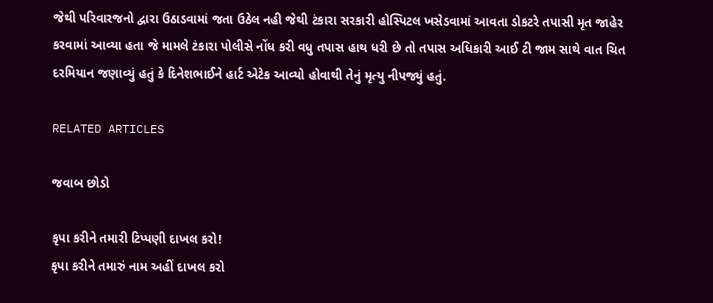જેથી પરિવારજનો દ્વારા ઉઠાડવામાં જતા ઉઠેલ નહી જેથી ટંકારા સરકારી હોસ્પિટલ ખસેડવામાં આવતા ડોકટરે તપાસી મૃત જાહેર કરવામાં આવ્યા હતા જે મામલે ટંકારા પોલીસે નોંધ કરી વધુ તપાસ હાથ ધરી છે તો તપાસ અધિકારી આઈ ટી જામ સાથે વાત ચિત દરમિયાન જણાવ્યું હતું કે દિનેશભાઈને હાર્ટ એટેક આવ્યો હોવાથી તેનું મૃત્યુ નીપજ્યું હતું.

RELATED ARTICLES

જવાબ છોડો

કૃપા કરીને તમારી ટિપ્પણી દાખલ કરો!
કૃપા કરીને તમારું નામ અહીં દાખલ કરો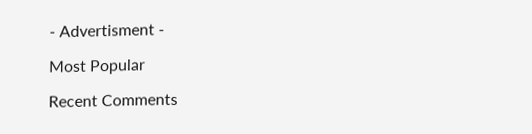- Advertisment -

Most Popular

Recent Comments